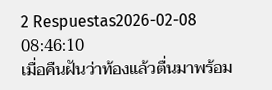2 Respuestas2026-02-08 08:46:10
เมื่อคืนฝันว่าท้องแล้วตื่นมาพร้อม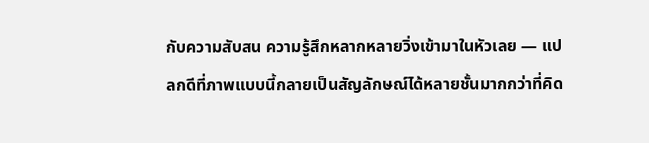กับความสับสน ความรู้สึกหลากหลายวิ่งเข้ามาในหัวเลย — แปลกดีที่ภาพแบบนี้กลายเป็นสัญลักษณ์ได้หลายชั้นมากกว่าที่คิด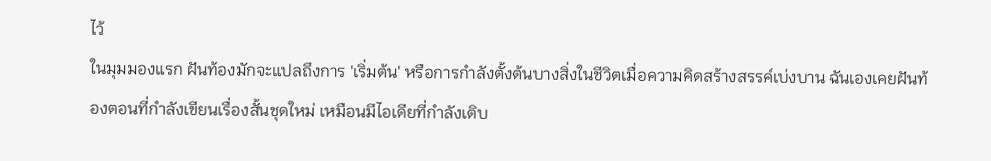ไว้
ในมุมมองแรก ฝันท้องมักจะแปลถึงการ 'เริ่มต้น' หรือการกำลังตั้งต้นบางสิ่งในชีวิตเมื่อความคิดสร้างสรรค์เบ่งบาน ฉันเองเคยฝันท้องตอนที่กำลังเขียนเรื่องสั้นชุดใหม่ เหมือนมีไอเดียที่กำลังเติบ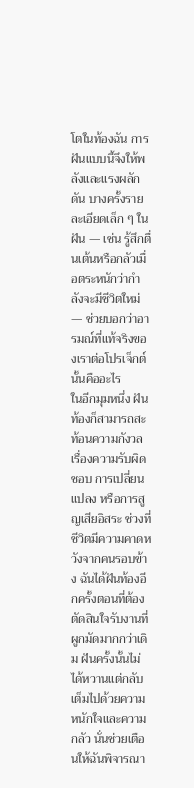โตในท้องฉัน การฝันแบบนี้จึงให้พลังและแรงผลักดัน บางครั้งรายละเอียดเล็ก ๆ ในฝัน — เช่น รู้สึกตื่นเต้นหรือกลัวเมื่อตระหนักว่ากำลังจะมีชีวิตใหม่ — ช่วยบอกว่าอารมณ์ที่แท้จริงของเราต่อโปรเจ็กต์นั้นคืออะไร
ในอีกมุมหนึ่ง ฝันท้องก็สามารถสะท้อนความกังวลเรื่องความรับผิดชอบ การเปลี่ยนแปลง หรือการสูญเสียอิสระ ช่วงที่ชีวิตมีความคาดหวังจากคนรอบข้าง ฉันได้ฝันท้องอีกครั้งตอนที่ต้องตัดสินใจรับงานที่ผูกมัดมากกว่าเดิม ฝันครั้งนั้นไม่ได้หวานแต่กลับเต็มไปด้วยความหนักใจและความกลัว นั่นช่วยเตือนให้ฉันพิจารณา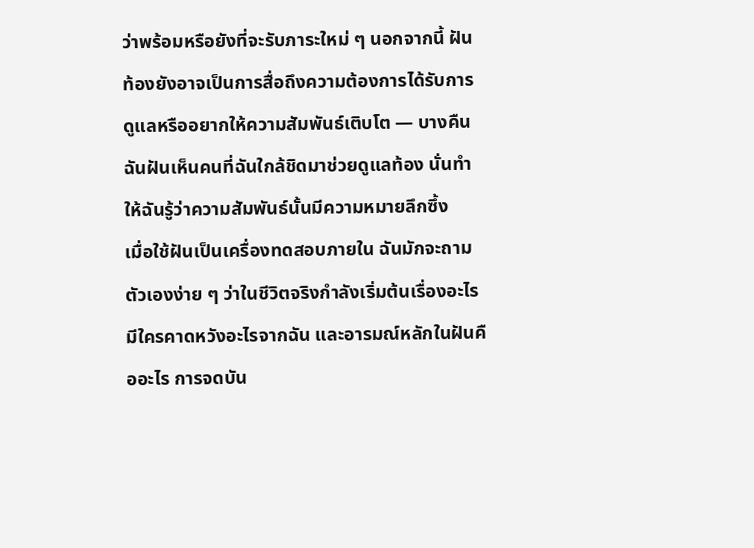ว่าพร้อมหรือยังที่จะรับภาระใหม่ ๆ นอกจากนี้ ฝันท้องยังอาจเป็นการสื่อถึงความต้องการได้รับการดูแลหรืออยากให้ความสัมพันธ์เติบโต — บางคืนฉันฝันเห็นคนที่ฉันใกล้ชิดมาช่วยดูแลท้อง นั่นทำให้ฉันรู้ว่าความสัมพันธ์นั้นมีความหมายลึกซึ้ง
เมื่อใช้ฝันเป็นเครื่องทดสอบภายใน ฉันมักจะถามตัวเองง่าย ๆ ว่าในชีวิตจริงกำลังเริ่มต้นเรื่องอะไร มีใครคาดหวังอะไรจากฉัน และอารมณ์หลักในฝันคืออะไร การจดบัน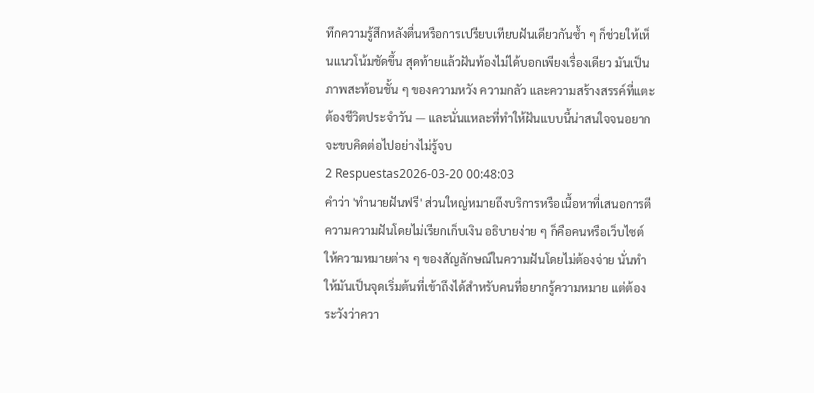ทึกความรู้สึกหลังตื่นหรือการเปรียบเทียบฝันเดียวกันซ้ำ ๆ ก็ช่วยให้เห็นแนวโน้มชัดขึ้น สุดท้ายแล้วฝันท้องไม่ได้บอกเพียงเรื่องเดียว มันเป็นภาพสะท้อนชั้น ๆ ของความหวัง ความกลัว และความสร้างสรรค์ที่แตะต้องชีวิตประจำวัน — และนั่นแหละที่ทำให้ฝันแบบนี้น่าสนใจจนอยากจะขบคิดต่อไปอย่างไม่รู้จบ
2 Respuestas2026-03-20 00:48:03
คำว่า 'ทำนายฝันฟรี' ส่วนใหญ่หมายถึงบริการหรือเนื้อหาที่เสนอการตีความความฝันโดยไม่เรียกเก็บเงิน อธิบายง่าย ๆ ก็คือคนหรือเว็บไซต์ให้ความหมายต่าง ๆ ของสัญลักษณ์ในความฝันโดยไม่ต้องจ่าย นั่นทำให้มันเป็นจุดเริ่มต้นที่เข้าถึงได้สำหรับคนที่อยากรู้ความหมาย แต่ต้องระวังว่าควา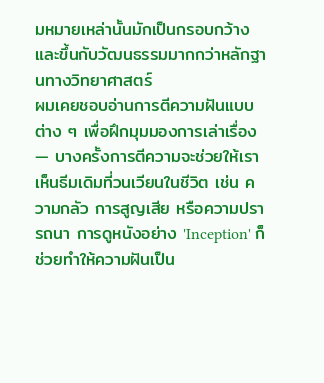มหมายเหล่านั้นมักเป็นกรอบกว้างและขึ้นกับวัฒนธรรมมากกว่าหลักฐานทางวิทยาศาสตร์
ผมเคยชอบอ่านการตีความฝันแบบต่าง ๆ เพื่อฝึกมุมมองการเล่าเรื่อง — บางครั้งการตีความจะช่วยให้เราเห็นธีมเดิมที่วนเวียนในชีวิต เช่น ความกลัว การสูญเสีย หรือความปรารถนา การดูหนังอย่าง 'Inception' ก็ช่วยทำให้ความฝันเป็น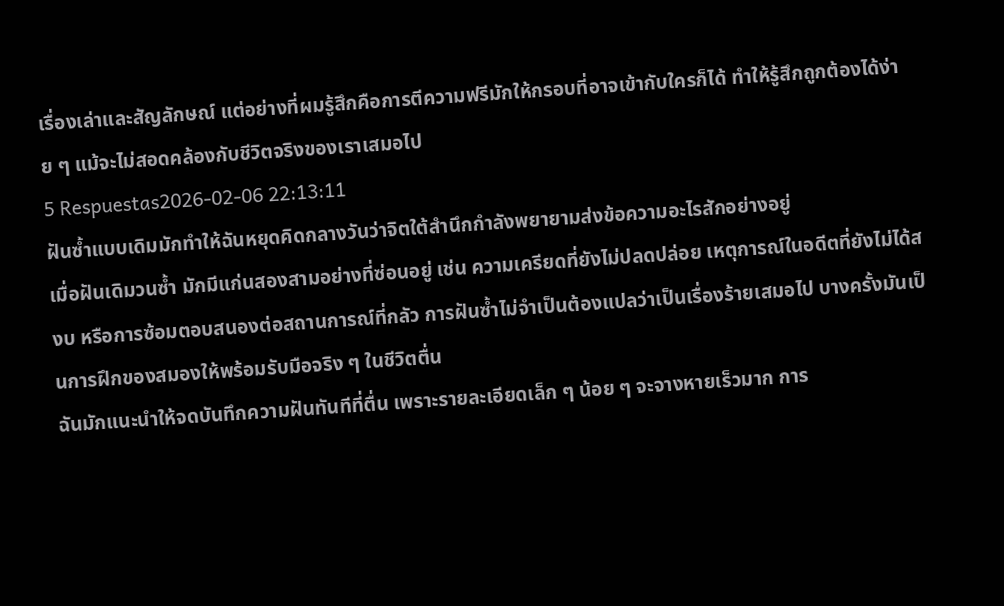เรื่องเล่าและสัญลักษณ์ แต่อย่างที่ผมรู้สึกคือการตีความฟรีมักให้กรอบที่อาจเข้ากับใครก็ได้ ทำให้รู้สึกถูกต้องได้ง่าย ๆ แม้จะไม่สอดคล้องกับชีวิตจริงของเราเสมอไป
5 Respuestas2026-02-06 22:13:11
ฝันซ้ำแบบเดิมมักทำให้ฉันหยุดคิดกลางวันว่าจิตใต้สำนึกกำลังพยายามส่งข้อความอะไรสักอย่างอยู่
เมื่อฝันเดิมวนซ้ำ มักมีแก่นสองสามอย่างที่ซ่อนอยู่ เช่น ความเครียดที่ยังไม่ปลดปล่อย เหตุการณ์ในอดีตที่ยังไม่ได้สงบ หรือการซ้อมตอบสนองต่อสถานการณ์ที่กลัว การฝันซ้ำไม่จำเป็นต้องแปลว่าเป็นเรื่องร้ายเสมอไป บางครั้งมันเป็นการฝึกของสมองให้พร้อมรับมือจริง ๆ ในชีวิตตื่น
ฉันมักแนะนำให้จดบันทึกความฝันทันทีที่ตื่น เพราะรายละเอียดเล็ก ๆ น้อย ๆ จะจางหายเร็วมาก การ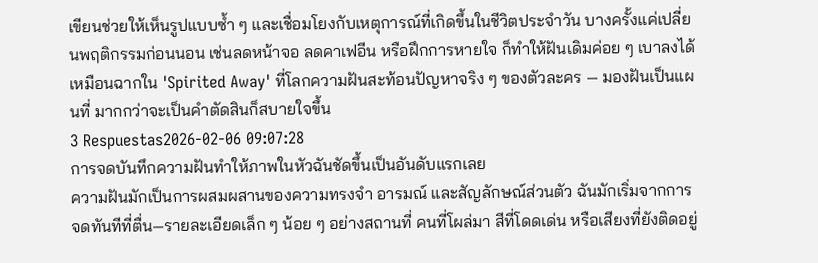เขียนช่วยให้เห็นรูปแบบซ้ำ ๆ และเชื่อมโยงกับเหตุการณ์ที่เกิดขึ้นในชีวิตประจำวัน บางครั้งแค่เปลี่ยนพฤติกรรมก่อนนอน เช่นลดหน้าจอ ลดคาเฟอีน หรือฝึกการหายใจ ก็ทำให้ฝันเดิมค่อย ๆ เบาลงได้ เหมือนฉากใน 'Spirited Away' ที่โลกความฝันสะท้อนปัญหาจริง ๆ ของตัวละคร — มองฝันเป็นแผนที่ มากกว่าจะเป็นคำตัดสินก็สบายใจขึ้น
3 Respuestas2026-02-06 09:07:28
การจดบันทึกความฝันทำให้ภาพในหัวฉันชัดขึ้นเป็นอันดับแรกเลย
ความฝันมักเป็นการผสมผสานของความทรงจำ อารมณ์ และสัญลักษณ์ส่วนตัว ฉันมักเริ่มจากการจดทันทีที่ตื่น—รายละเอียดเล็ก ๆ น้อย ๆ อย่างสถานที่ คนที่โผล่มา สีที่โดดเด่น หรือเสียงที่ยังติดอยู่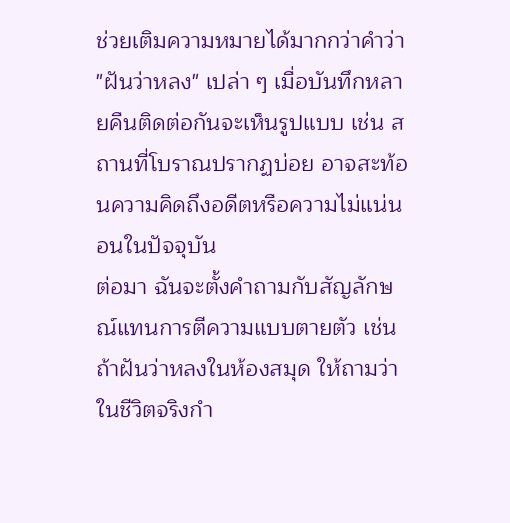ช่วยเติมความหมายได้มากกว่าคำว่า "ฝันว่าหลง" เปล่า ๆ เมื่อบันทึกหลายคืนติดต่อกันจะเห็นรูปแบบ เช่น สถานที่โบราณปรากฏบ่อย อาจสะท้อนความคิดถึงอดีตหรือความไม่แน่นอนในปัจจุบัน
ต่อมา ฉันจะตั้งคำถามกับสัญลักษณ์แทนการตีความแบบตายตัว เช่น ถ้าฝันว่าหลงในห้องสมุด ให้ถามว่าในชีวิตจริงกำ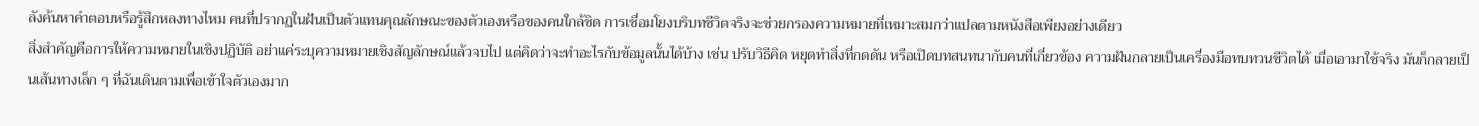ลังค้นหาคำตอบหรือรู้สึกหลงทางไหม คนที่ปรากฏในฝันเป็นตัวแทนคุณลักษณะของตัวเองหรือของคนใกล้ชิด การเชื่อมโยงบริบทชีวิตจริงจะช่วยกรองความหมายที่เหมาะสมกว่าแปลตามหนังสือเพียงอย่างเดียว
สิ่งสำคัญคือการให้ความหมายในเชิงปฏิบัติ อย่าแค่ระบุความหมายเชิงสัญลักษณ์แล้วจบไป แต่คิดว่าจะทำอะไรกับข้อมูลนั้นได้บ้าง เช่น ปรับวิธีคิด หยุดทำสิ่งที่กดดัน หรือเปิดบทสนทนากับคนที่เกี่ยวข้อง ความฝันกลายเป็นเครื่องมือทบทวนชีวิตได้ เมื่อเอามาใช้จริง มันก็กลายเป็นเส้นทางเล็ก ๆ ที่ฉันเดินตามเพื่อเข้าใจตัวเองมาก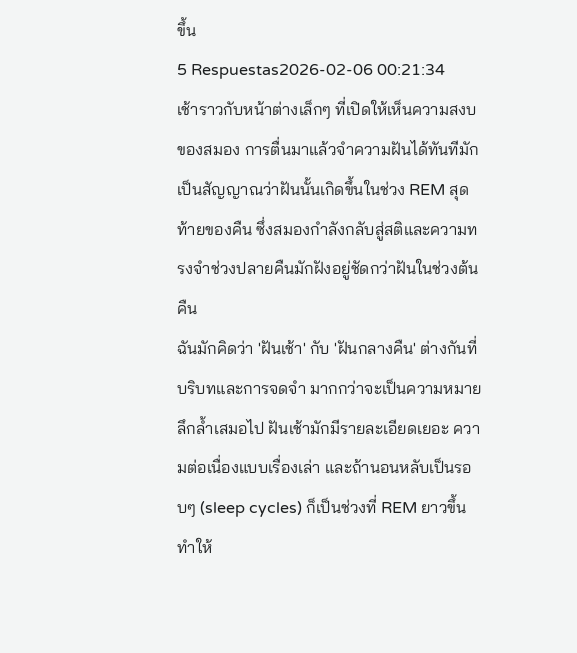ขึ้น
5 Respuestas2026-02-06 00:21:34
เช้าราวกับหน้าต่างเล็กๆ ที่เปิดให้เห็นความสงบของสมอง การตื่นมาแล้วจำความฝันได้ทันทีมักเป็นสัญญาณว่าฝันนั้นเกิดขึ้นในช่วง REM สุดท้ายของคืน ซึ่งสมองกำลังกลับสู่สติและความทรงจำช่วงปลายคืนมักฝังอยู่ชัดกว่าฝันในช่วงต้นคืน
ฉันมักคิดว่า 'ฝันเช้า' กับ 'ฝันกลางคืน' ต่างกันที่บริบทและการจดจำ มากกว่าจะเป็นความหมายลึกล้ำเสมอไป ฝันเช้ามักมีรายละเอียดเยอะ ความต่อเนื่องแบบเรื่องเล่า และถ้านอนหลับเป็นรอบๆ (sleep cycles) ก็เป็นช่วงที่ REM ยาวขึ้น ทำให้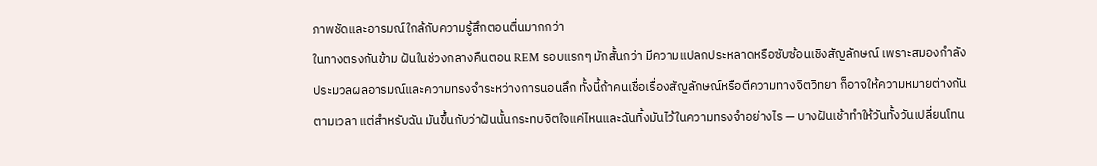ภาพชัดและอารมณ์ใกล้กับความรู้สึกตอนตื่นมากกว่า
ในทางตรงกันข้าม ฝันในช่วงกลางคืนตอน REM รอบแรกๆ มักสั้นกว่า มีความแปลกประหลาดหรือซับซ้อนเชิงสัญลักษณ์ เพราะสมองกำลังประมวลผลอารมณ์และความทรงจำระหว่างการนอนลึก ทั้งนี้ถ้าคนเชื่อเรื่องสัญลักษณ์หรือตีความทางจิตวิทยา ก็อาจให้ความหมายต่างกันตามเวลา แต่สำหรับฉัน มันขึ้นกับว่าฝันนั้นกระทบจิตใจแค่ไหนและฉันทิ้งมันไว้ในความทรงจำอย่างไร — บางฝันเช้าทำให้วันทั้งวันเปลี่ยนโทน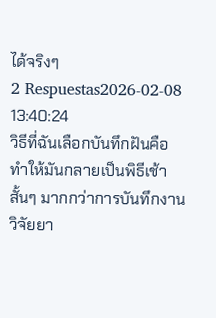ได้จริงๆ
2 Respuestas2026-02-08 13:40:24
วิธีที่ฉันเลือกบันทึกฝันคือทำให้มันกลายเป็นพิธีเช้าสั้นๆ มากกว่าการบันทึกงานวิจัยยา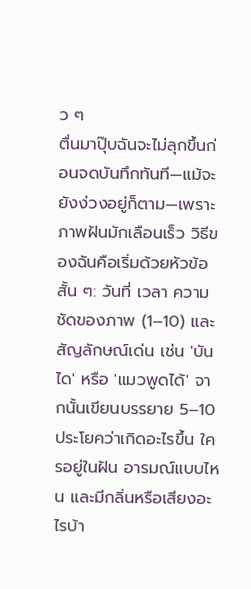ว ๆ
ตื่นมาปุ๊บฉันจะไม่ลุกขึ้นก่อนจดบันทึกทันที—แม้จะยังง่วงอยู่ก็ตาม—เพราะภาพฝันมักเลือนเร็ว วิธีของฉันคือเริ่มด้วยหัวข้อสั้น ๆ: วันที่ เวลา ความชัดของภาพ (1–10) และสัญลักษณ์เด่น เช่น 'บันได' หรือ 'แมวพูดได้' จากนั้นเขียนบรรยาย 5–10 ประโยคว่าเกิดอะไรขึ้น ใครอยู่ในฝัน อารมณ์แบบไหน และมีกลิ่นหรือเสียงอะไรบ้า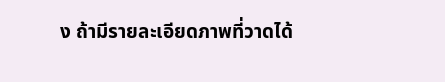ง ถ้ามีรายละเอียดภาพที่วาดได้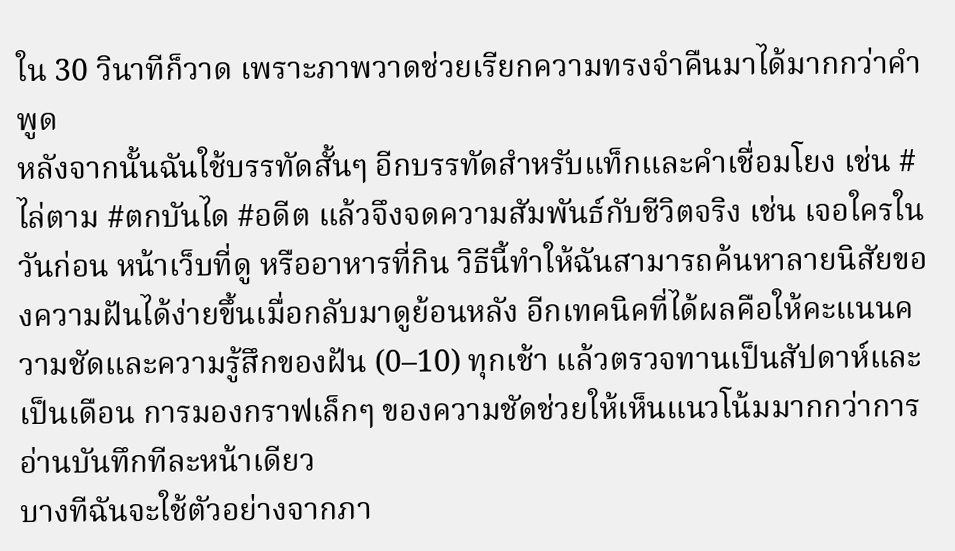ใน 30 วินาทีก็วาด เพราะภาพวาดช่วยเรียกความทรงจำคืนมาได้มากกว่าคำพูด
หลังจากนั้นฉันใช้บรรทัดสั้นๆ อีกบรรทัดสำหรับแท็กและคำเชื่อมโยง เช่น #ไล่ตาม #ตกบันได #อดีต แล้วจึงจดความสัมพันธ์กับชีวิตจริง เช่น เจอใครในวันก่อน หน้าเว็บที่ดู หรืออาหารที่กิน วิธีนี้ทำให้ฉันสามารถค้นหาลายนิสัยของความฝันได้ง่ายขึ้นเมื่อกลับมาดูย้อนหลัง อีกเทคนิคที่ได้ผลคือให้คะแนนความชัดและความรู้สึกของฝัน (0–10) ทุกเช้า แล้วตรวจทานเป็นสัปดาห์และเป็นเดือน การมองกราฟเล็กๆ ของความชัดช่วยให้เห็นแนวโน้มมากกว่าการอ่านบันทึกทีละหน้าเดียว
บางทีฉันจะใช้ตัวอย่างจากภา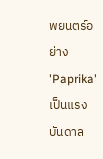พยนตร์อย่าง 'Paprika' เป็นแรงบันดาล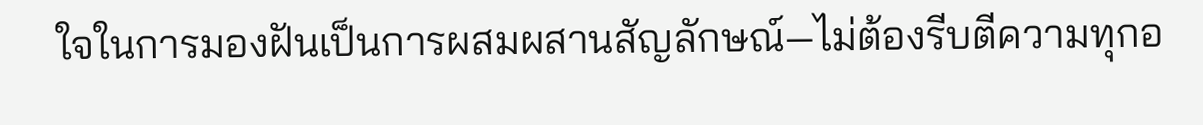ใจในการมองฝันเป็นการผสมผสานสัญลักษณ์—ไม่ต้องรีบตีความทุกอ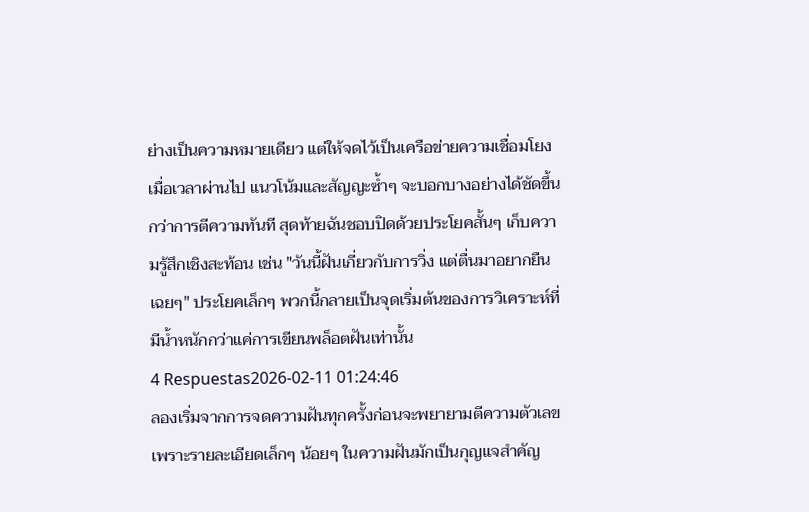ย่างเป็นความหมายเดียว แต่ให้จดไว้เป็นเครือข่ายความเชื่อมโยง เมื่อเวลาผ่านไป แนวโน้มและสัญญะซ้ำๆ จะบอกบางอย่างได้ชัดขึ้นกว่าการตีความทันที สุดท้ายฉันชอบปิดด้วยประโยคสั้นๆ เก็บความรู้สึกเชิงสะท้อน เช่น "วันนี้ฝันเกี่ยวกับการวิ่ง แต่ตื่นมาอยากยืนเฉยๆ" ประโยคเล็กๆ พวกนี้กลายเป็นจุดเริ่มต้นของการวิเคราะห์ที่มีน้ำหนักกว่าแค่การเขียนพล็อตฝันเท่านั้น
4 Respuestas2026-02-11 01:24:46
ลองเริ่มจากการจดความฝันทุกครั้งก่อนจะพยายามตีความตัวเลข เพราะรายละเอียดเล็กๆ น้อยๆ ในความฝันมักเป็นกุญแจสำคัญ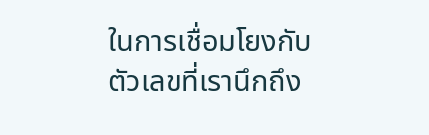ในการเชื่อมโยงกับตัวเลขที่เรานึกถึง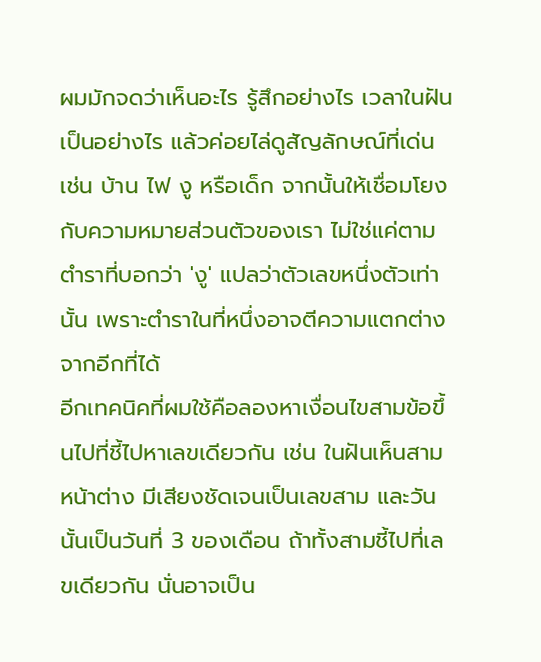ผมมักจดว่าเห็นอะไร รู้สึกอย่างไร เวลาในฝันเป็นอย่างไร แล้วค่อยไล่ดูสัญลักษณ์ที่เด่น เช่น บ้าน ไฟ งู หรือเด็ก จากนั้นให้เชื่อมโยงกับความหมายส่วนตัวของเรา ไม่ใช่แค่ตามตำราที่บอกว่า 'งู' แปลว่าตัวเลขหนึ่งตัวเท่านั้น เพราะตำราในที่หนึ่งอาจตีความแตกต่างจากอีกที่ได้
อีกเทคนิคที่ผมใช้คือลองหาเงื่อนไขสามข้อขึ้นไปที่ชี้ไปหาเลขเดียวกัน เช่น ในฝันเห็นสามหน้าต่าง มีเสียงชัดเจนเป็นเลขสาม และวันนั้นเป็นวันที่ 3 ของเดือน ถ้าทั้งสามชี้ไปที่เลขเดียวกัน นั่นอาจเป็น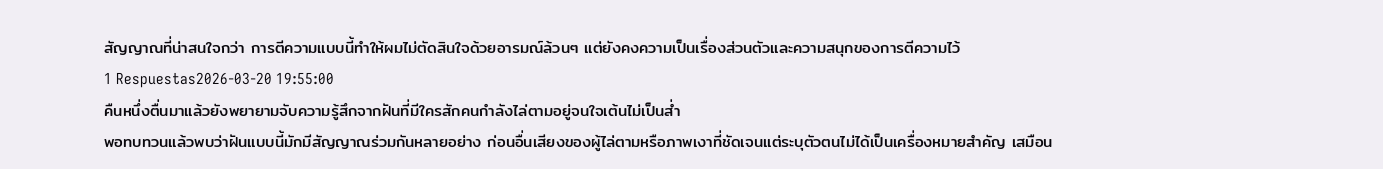สัญญาณที่น่าสนใจกว่า การตีความแบบนี้ทำให้ผมไม่ตัดสินใจด้วยอารมณ์ล้วนๆ แต่ยังคงความเป็นเรื่องส่วนตัวและความสนุกของการตีความไว้
1 Respuestas2026-03-20 19:55:00
คืนหนึ่งตื่นมาแล้วยังพยายามจับความรู้สึกจากฝันที่มีใครสักคนกำลังไล่ตามอยู่จนใจเต้นไม่เป็นส่ำ
พอทบทวนแล้วพบว่าฝันแบบนี้มักมีสัญญาณร่วมกันหลายอย่าง ก่อนอื่นเสียงของผู้ไล่ตามหรือภาพเงาที่ชัดเจนแต่ระบุตัวตนไม่ได้เป็นเครื่องหมายสำคัญ เสมือน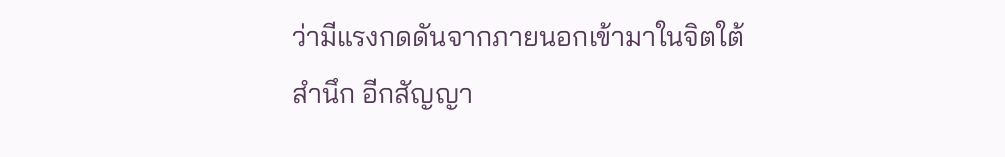ว่ามีแรงกดดันจากภายนอกเข้ามาในจิตใต้สำนึก อีกสัญญา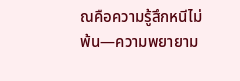ณคือความรู้สึกหนีไม่พ้น—ความพยายาม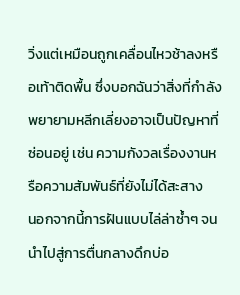วิ่งแต่เหมือนถูกเคลื่อนไหวช้าลงหรือเท้าติดพื้น ซึ่งบอกฉันว่าสิ่งที่กำลังพยายามหลีกเลี่ยงอาจเป็นปัญหาที่ซ่อนอยู่ เช่น ความกังวลเรื่องงานหรือความสัมพันธ์ที่ยังไม่ได้สะสาง
นอกจากนี้การฝันแบบไล่ล่าซ้ำๆ จนนำไปสู่การตื่นกลางดึกบ่อ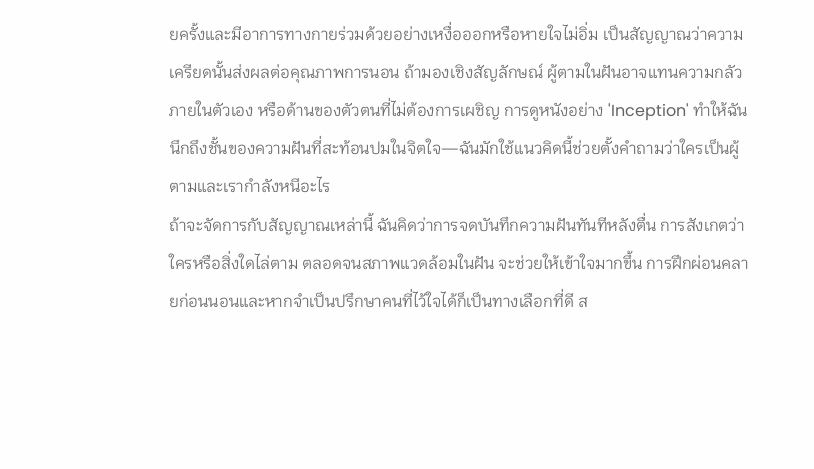ยครั้งและมีอาการทางกายร่วมด้วยอย่างเหงื่อออกหรือหายใจไม่อิ่ม เป็นสัญญาณว่าความเครียดนั้นส่งผลต่อคุณภาพการนอน ถ้ามองเชิงสัญลักษณ์ ผู้ตามในฝันอาจแทนความกลัวภายในตัวเอง หรือด้านของตัวตนที่ไม่ต้องการเผชิญ การดูหนังอย่าง 'Inception' ทำให้ฉันนึกถึงชั้นของความฝันที่สะท้อนปมในจิตใจ—ฉันมักใช้แนวคิดนี้ช่วยตั้งคำถามว่าใครเป็นผู้ตามและเรากำลังหนีอะไร
ถ้าจะจัดการกับสัญญาณเหล่านี้ ฉันคิดว่าการจดบันทึกความฝันทันทีหลังตื่น การสังเกตว่าใครหรือสิ่งใดไล่ตาม ตลอดจนสภาพแวดล้อมในฝัน จะช่วยให้เข้าใจมากขึ้น การฝึกผ่อนคลายก่อนนอนและหากจำเป็นปรึกษาคนที่ไว้ใจได้ก็เป็นทางเลือกที่ดี ส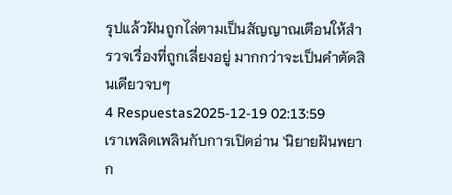รุปแล้วฝันถูกไล่ตามเป็นสัญญาณเตือนให้สำรวจเรื่องที่ถูกเลี่ยงอยู่ มากกว่าจะเป็นคำตัดสินเดียวจบๆ
4 Respuestas2025-12-19 02:13:59
เราเพลิดเพลินกับการเปิดอ่าน 'นิยายฝันพยาก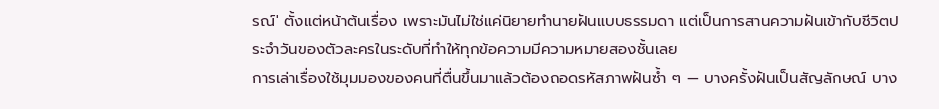รณ์' ตั้งแต่หน้าต้นเรื่อง เพราะมันไม่ใช่แค่นิยายทำนายฝันแบบธรรมดา แต่เป็นการสานความฝันเข้ากับชีวิตประจำวันของตัวละครในระดับที่ทำให้ทุกข้อความมีความหมายสองชั้นเลย
การเล่าเรื่องใช้มุมมองของคนที่ตื่นขึ้นมาแล้วต้องถอดรหัสภาพฝันซ้ำ ๆ — บางครั้งฝันเป็นสัญลักษณ์ บาง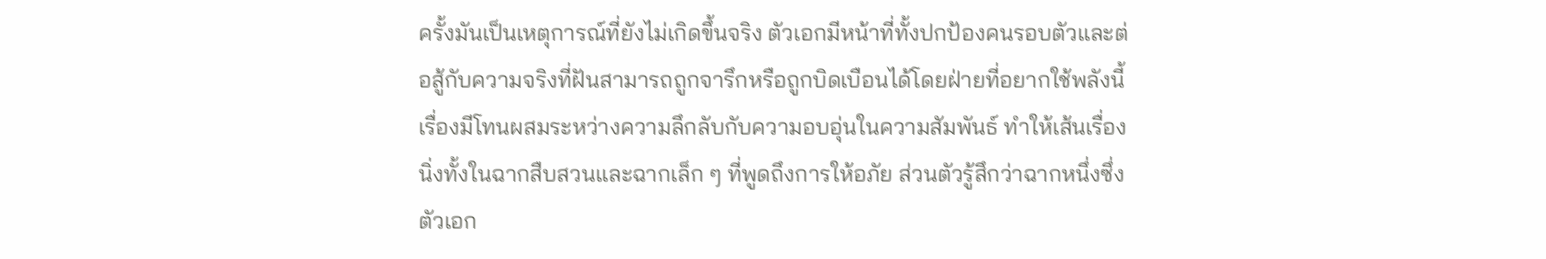ครั้งมันเป็นเหตุการณ์ที่ยังไม่เกิดขึ้นจริง ตัวเอกมีหน้าที่ทั้งปกป้องคนรอบตัวและต่อสู้กับความจริงที่ฝันสามารถถูกจารึกหรือถูกบิดเบือนได้โดยฝ่ายที่อยากใช้พลังนี้ เรื่องมีโทนผสมระหว่างความลึกลับกับความอบอุ่นในความสัมพันธ์ ทำให้เส้นเรื่องนิ่งทั้งในฉากสืบสวนและฉากเล็ก ๆ ที่พูดถึงการให้อภัย ส่วนตัวรู้สึกว่าฉากหนึ่งซึ่งตัวเอก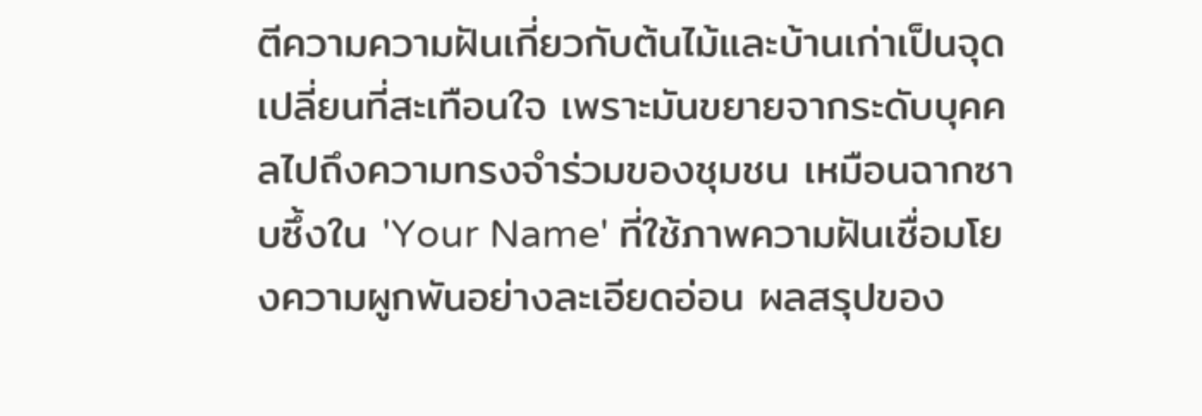ตีความความฝันเกี่ยวกับต้นไม้และบ้านเก่าเป็นจุดเปลี่ยนที่สะเทือนใจ เพราะมันขยายจากระดับบุคคลไปถึงความทรงจำร่วมของชุมชน เหมือนฉากซาบซึ้งใน 'Your Name' ที่ใช้ภาพความฝันเชื่อมโยงความผูกพันอย่างละเอียดอ่อน ผลสรุปของ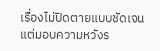เรื่องไม่ปิดตายแบบชัดเจน แต่มอบความหวังร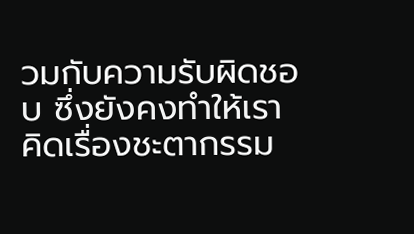วมกับความรับผิดชอบ ซึ่งยังคงทำให้เราคิดเรื่องชะตากรรม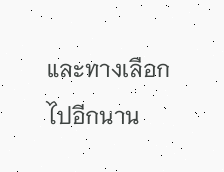และทางเลือกไปอีกนาน